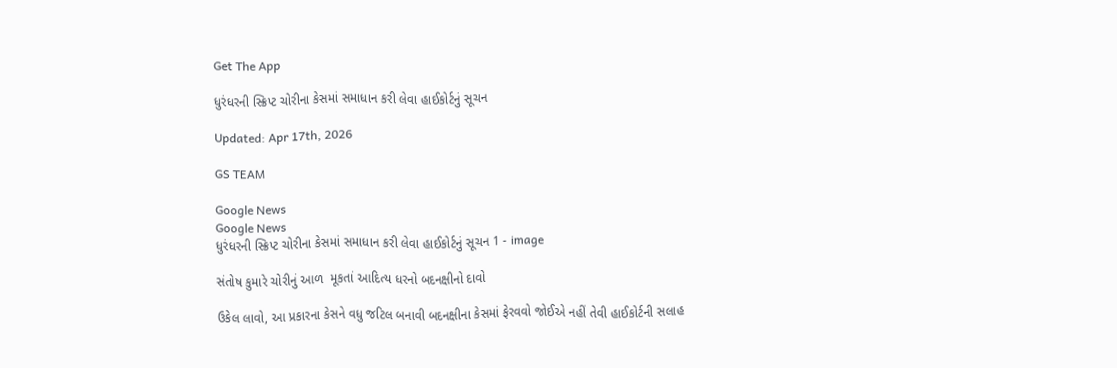Get The App

ધુરંધરની સ્ક્રિપ્ટ ચોરીના કેસમાં સમાધાન કરી લેવા હાઈકોર્ટનું સૂચન

Updated: Apr 17th, 2026

GS TEAM

Google News
Google News
ધુરંધરની સ્ક્રિપ્ટ ચોરીના કેસમાં સમાધાન કરી લેવા હાઈકોર્ટનું સૂચન 1 - image

સંતોષ કુમારે ચોરીનું આળ  મૂકતાં આદિત્ય ધરનો બદનક્ષીનો દાવો

ઉકેલ લાવો, આ પ્રકારના કેસને વધુ જટિલ બનાવી બદનક્ષીના કેસમાં ફેરવવો જોઈએ નહીં તેવી હાઈકોર્ટની સલાહ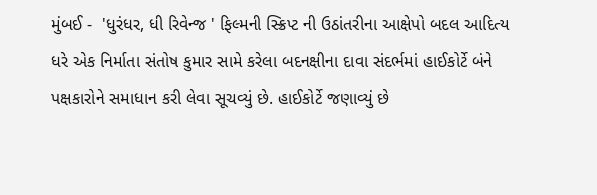મુંબઈ -  'ધુરંધર, ધી રિવેન્જ ' ફિલ્મની સ્ક્રિપ્ટ ની ઉઠાંતરીના આક્ષેપો બદલ આદિત્ય ધરે એક નિર્માતા સંતોષ કુમાર સામે કરેલા બદનક્ષીના દાવા સંદર્ભમાં હાઈકોર્ટે બંને પક્ષકારોને સમાધાન કરી લેવા સૂચવ્યું છે. હાઈકોર્ટે જણાવ્યું છે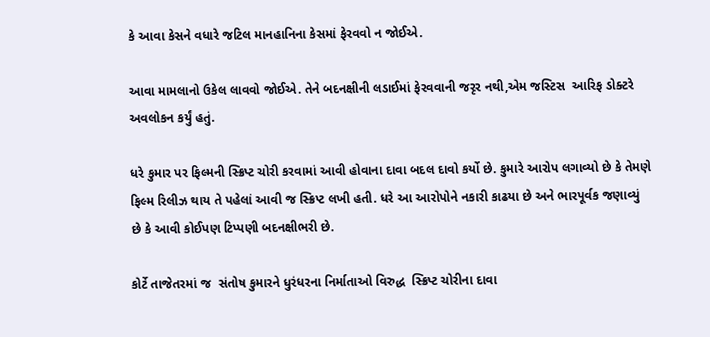કે આવા કેસને વધારે જટિલ માનહાનિના કેસમાં ફેરવવો ન જોઈએ.

આવા મામલાનો ઉકેલ લાવવો જોઈએ. તેને બદનક્ષીની લડાઈમાં ફેરવવાની જરૃર નથી,એમ જસ્ટિસ  આરિફ ડોક્ટરે અવલોકન કર્યું હતું.

ધરે કુમાર પર ફિલ્મની સ્ક્રિપ્ટ ચોરી કરવામાં આવી હોવાના દાવા બદલ દાવો કર્યો છે. કુમારે આરોપ લગાવ્યો છે કે તેમણે ફિલ્મ રિલીઝ થાય તે પહેલાં આવી જ સ્ક્રિપ્ટ લખી હતી. ધરે આ આરોપોને નકારી કાઢયા છે અને ભારપૂર્વક જણાવ્યું છે કે આવી કોઈપણ ટિપ્પણી બદનક્ષીભરી છે.

કોર્ટે તાજેતરમાં જ  સંતોષ કુમારને ધુરંધરના નિર્માતાઓ વિરુદ્ધ  સ્ક્રિપ્ટ ચોરીના દાવા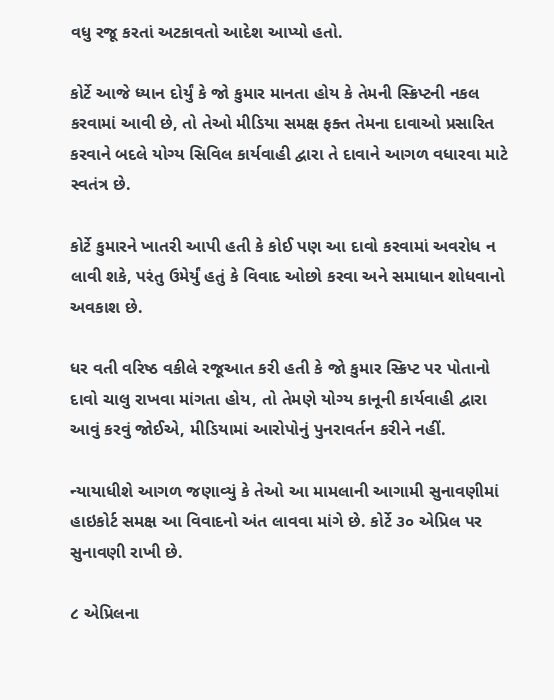વધુ રજૂ કરતાં અટકાવતો આદેશ આપ્યો હતો.

કોર્ટે આજે ધ્યાન દોર્યું કે જો કુમાર માનતા હોય કે તેમની સ્ક્રિપ્ટની નકલ કરવામાં આવી છે, તો તેઓ મીડિયા સમક્ષ ફક્ત તેમના દાવાઓ પ્રસારિત કરવાને બદલે યોગ્ય સિવિલ કાર્યવાહી દ્વારા તે દાવાને આગળ વધારવા માટે સ્વતંત્ર છે.

કોર્ટે કુમારને ખાતરી આપી હતી કે કોઈ પણ આ દાવો કરવામાં અવરોધ ન લાવી શકે, પરંતુ ઉમેર્યું હતું કે વિવાદ ઓછો કરવા અને સમાધાન શોધવાનો અવકાશ છે.

ધર વતી વરિષ્ઠ વકીલે રજૂઆત કરી હતી કે જો કુમાર સ્ક્રિપ્ટ પર પોતાનો દાવો ચાલુ રાખવા માંગતા હોય, તો તેમણે યોગ્ય કાનૂની કાર્યવાહી દ્વારા આવું કરવું જોઈએ, મીડિયામાં આરોપોનું પુનરાવર્તન કરીને નહીં.

ન્યાયાધીશે આગળ જણાવ્યું કે તેઓ આ મામલાની આગામી સુનાવણીમાં હાઇકોર્ટ સમક્ષ આ વિવાદનો અંત લાવવા માંગે છે. કોર્ટે ૩૦ એપ્રિલ પર સુનાવણી રાખી છે.

૮ એપ્રિલના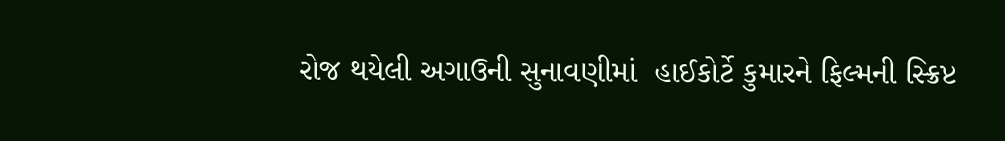રોજ થયેલી અગાઉની સુનાવણીમાં  હાઈકોર્ટે કુમારને ફિલ્મની સ્ક્રિપ્ટ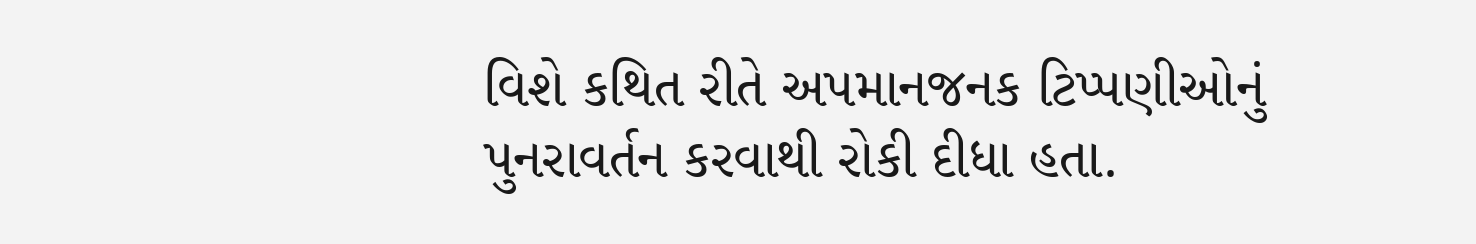વિશે કથિત રીતે અપમાનજનક ટિપ્પણીઓનું પુનરાવર્તન કરવાથી રોકી દીધા હતા.